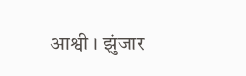आश्वी । झुंजार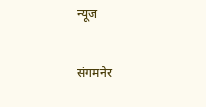न्यूज

संगमनेर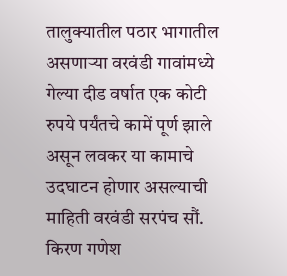तालुक्यातील पठार भागातील असणाऱ्या वरवंडी गावांमध्ये गेल्या दीड वर्षात एक कोटी रुपये पर्यंतचे कामें पूर्ण झाले असून लवकर या कामाचे उदघाटन होणार असल्याची माहिती वरवंडी सरपंच सौं. किरण गणेश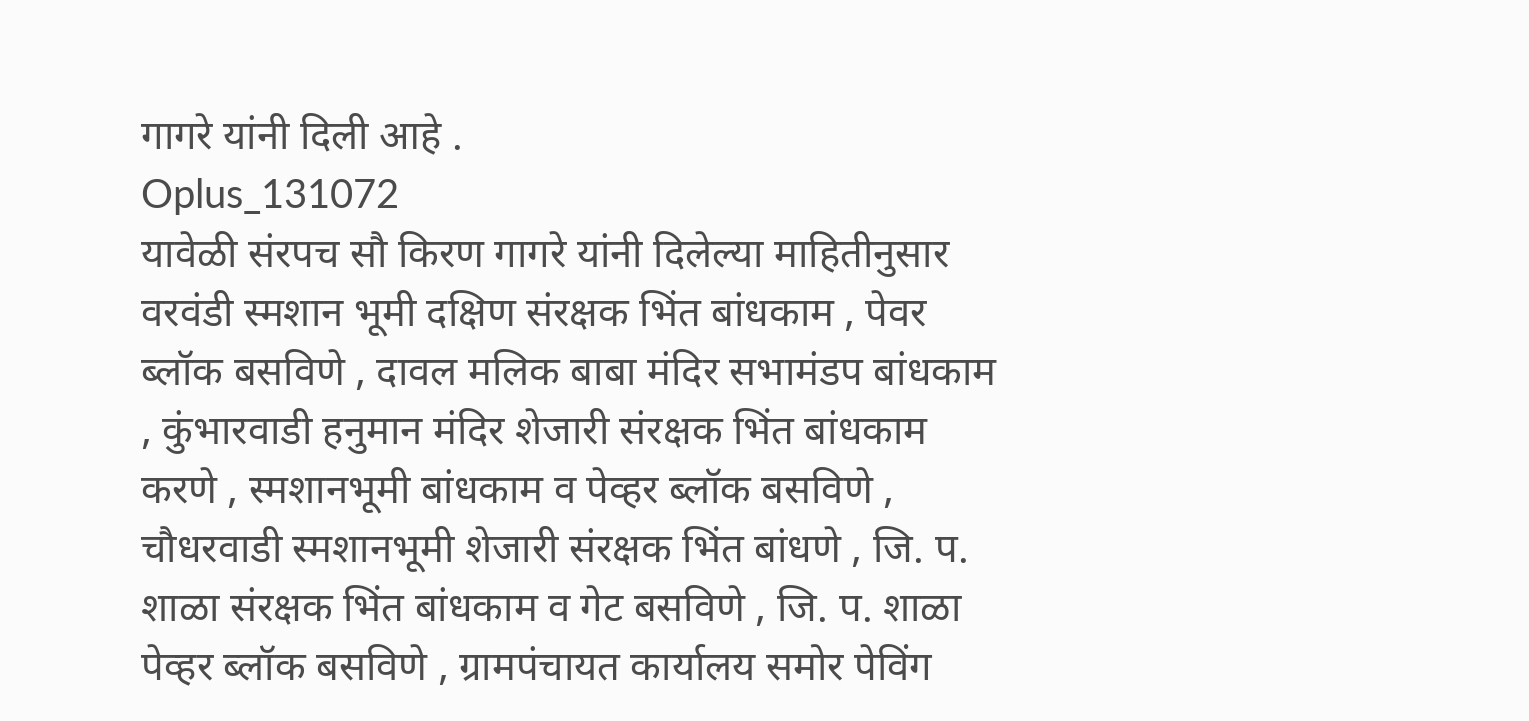गागरे यांनी दिली आहे .
Oplus_131072
यावेळी संरपच सौ किरण गागरे यांनी दिलेल्या माहितीनुसार वरवंडी स्मशान भूमी दक्षिण संरक्षक भिंत बांधकाम , पेवर ब्लॉक बसविणे , दावल मलिक बाबा मंदिर सभामंडप बांधकाम , कुंभारवाडी हनुमान मंदिर शेजारी संरक्षक भिंत बांधकाम करणे , स्मशानभूमी बांधकाम व पेव्हर ब्लॉक बसविणे , चौधरवाडी स्मशानभूमी शेजारी संरक्षक भिंत बांधणे , जि. प. शाळा संरक्षक भिंत बांधकाम व गेट बसविणे , जि. प. शाळा पेव्हर ब्लॉक बसविणे , ग्रामपंचायत कार्यालय समोर पेविंग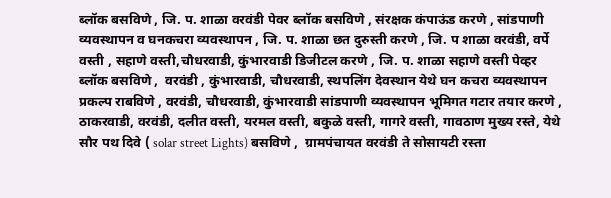ब्लॉक बसविणे , जि. प. शाळा वरवंडी पेवर ब्लॉक बसविणे , संरक्षक कंपाऊंड करणे , सांडपाणी व्यवस्थापन व घनकचरा व्यवस्थापन , जि. प. शाळा छत दुरुस्ती करणे , जि. प शाळा वरवंडी, वर्पे वस्ती , सहाणे वस्ती,चौधरवाडी, कुंभारवाडी डिजीटल करणे , जि. प. शाळा सहाणे वस्ती पेव्हर ब्लॉक बसविणे ,  वरवंडी , कुंभारवाडी, चौधरवाडी, स्थपलिंग देवस्थान येथे घन कचरा व्यवस्थापन प्रकल्प राबविणे , वरवंडी, चौधरवाडी, कुंभारवाडी सांडपाणी व्यवस्थापन भूमिगत गटार तयार करणे , ठाकरवाडी, वरवंडी, दलीत वस्ती, यरमल वस्ती, बकुळे वस्ती, गागरे वस्ती, गावठाण मुख्य रस्ते, येथे सौर पथ दिवे ( solar street Lights) बसविणे ,  ग्रामपंचायत वरवंडी ते सोसायटी रस्ता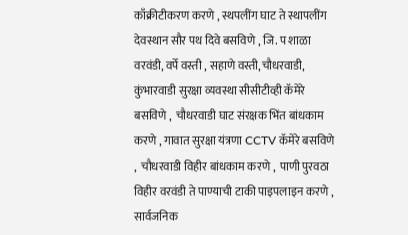काँक्रीटीकरण करणे , स्थपलींग घाट ते स्थापलींग देवस्थान सौर पथ दिवे बसविणे , जि. प शाळा वरवंडी, वर्पे वस्ती , सहाणे वस्ती,चौधरवाडी, कुंभारवाडी सुरक्षा व्यवस्था सीसीटीव्ही कॅमेरे बसविणे ,  चौधरवाडी घाट संरक्षक भिंत बांधकाम करणे , गावात सुरक्षा यंत्रणा CCTV कॅमेरे बसविणे ,  चौधरवाडी विहीर बांधकाम करणे ,  पाणी पुरवठा विहीर वरवंडी ते पाण्याची टाकी पाइपलाइन करणे ,  सार्वजनिक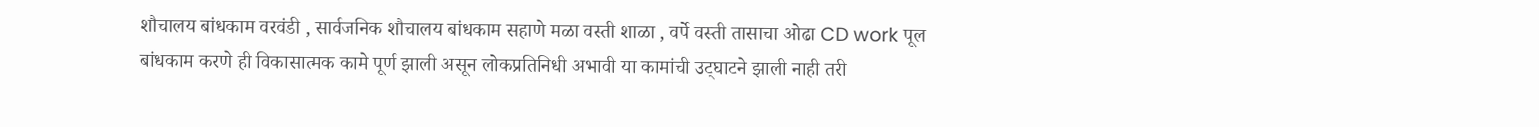शौचालय बांधकाम वरवंडी , सार्वजनिक शौचालय बांधकाम सहाणे मळा वस्ती शाळा , वर्पे वस्ती तासाचा ओढा CD work पूल बांधकाम करणे ही विकासात्मक कामे पूर्ण झाली असून लोकप्रतिनिधी अभावी या कामांची उट्घाटने झाली नाही तरी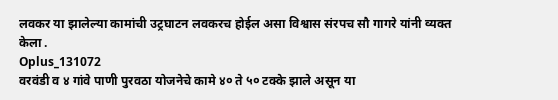लवकर या झालेल्या कामांची उट्रघाटन लवकरच होईल असा विश्वास संरपच सौ गागरे यांनी व्यक्त केला .
Oplus_131072
वरवंडी व ४ गांवे पाणी पुरवठा योजनेचे कामे ४० ते ५० टक्के झाले असून या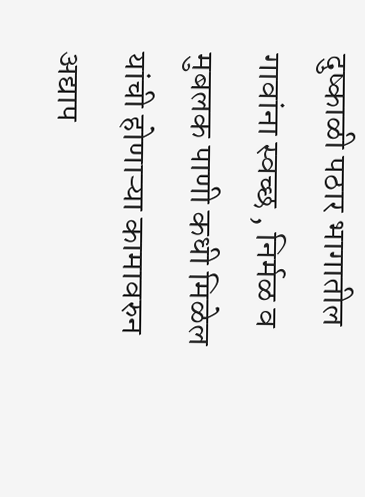दुष्काळी पठार भागातील गावांना स्वच्छ , निर्मळ व मुबलक पाणी कधी मिळेल यांची होणाऱ्या कामावरुन अद्याप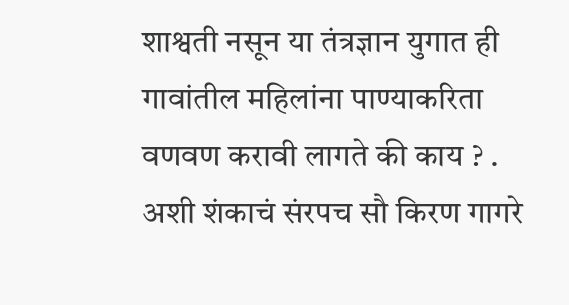शाश्वती नसून या तंत्रज्ञान युगात ही गावांतील महिलांना पाण्याकरिता वणवण करावी लागते की काय ? . अशी शंकाचं संरपच सौ किरण गागरे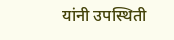यांनी उपस्थिती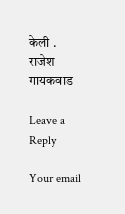केली .
राजेश गायकवाड

Leave a Reply

Your email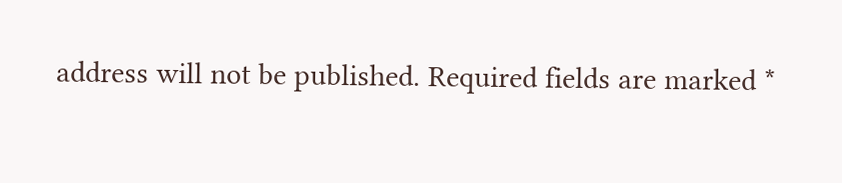address will not be published. Required fields are marked *